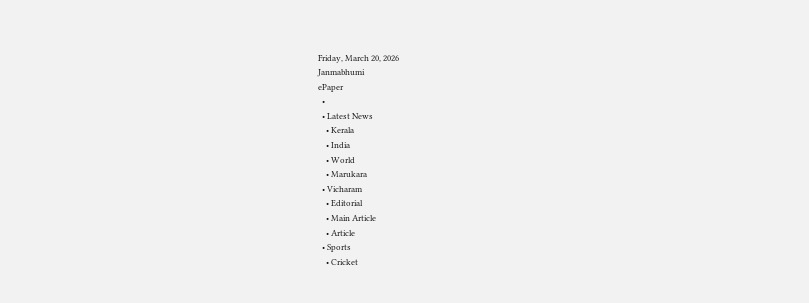Friday, March 20, 2026
Janmabhumi
ePaper
  •
  • Latest News
    • Kerala
    • India
    • World
    • Marukara
  • Vicharam
    • Editorial
    • Main Article
    • Article
  • Sports
    • Cricket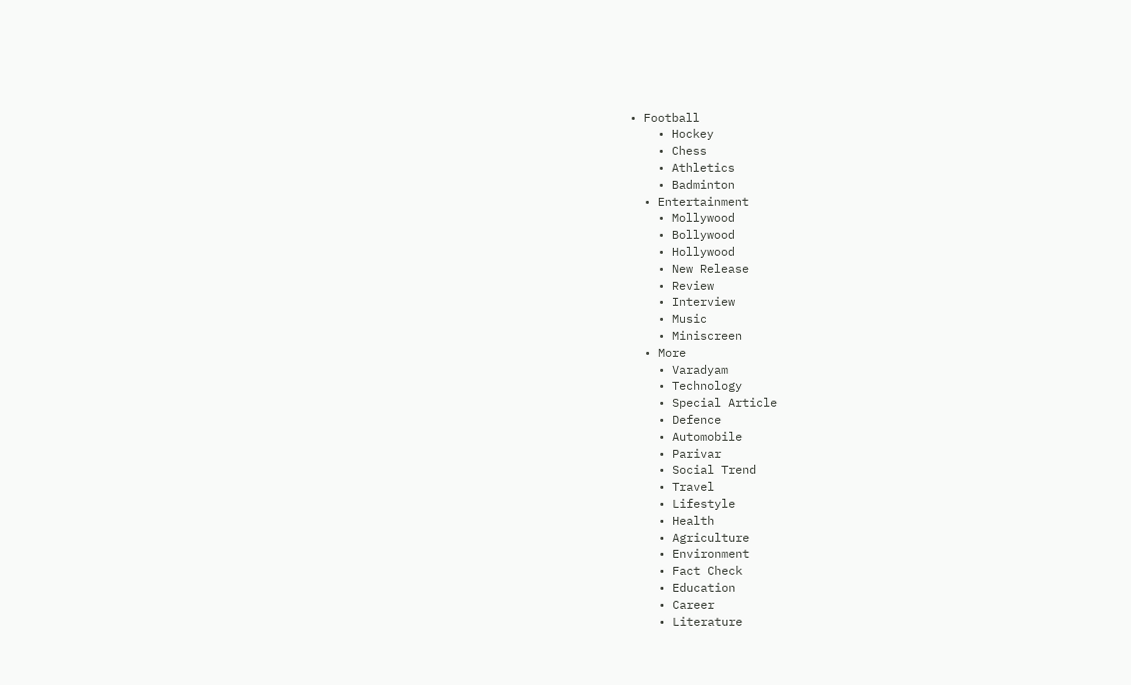• Football
    • Hockey
    • Chess
    • Athletics
    • Badminton
  • Entertainment
    • Mollywood
    • Bollywood
    • Hollywood
    • New Release
    • Review
    • Interview
    • Music
    • Miniscreen
  • More
    • Varadyam
    • Technology
    • Special Article
    • Defence
    • Automobile
    • Parivar
    • Social Trend
    • Travel
    • Lifestyle
    • Health
    • Agriculture
    • Environment
    • Fact Check
    • Education
    • Career
    • Literature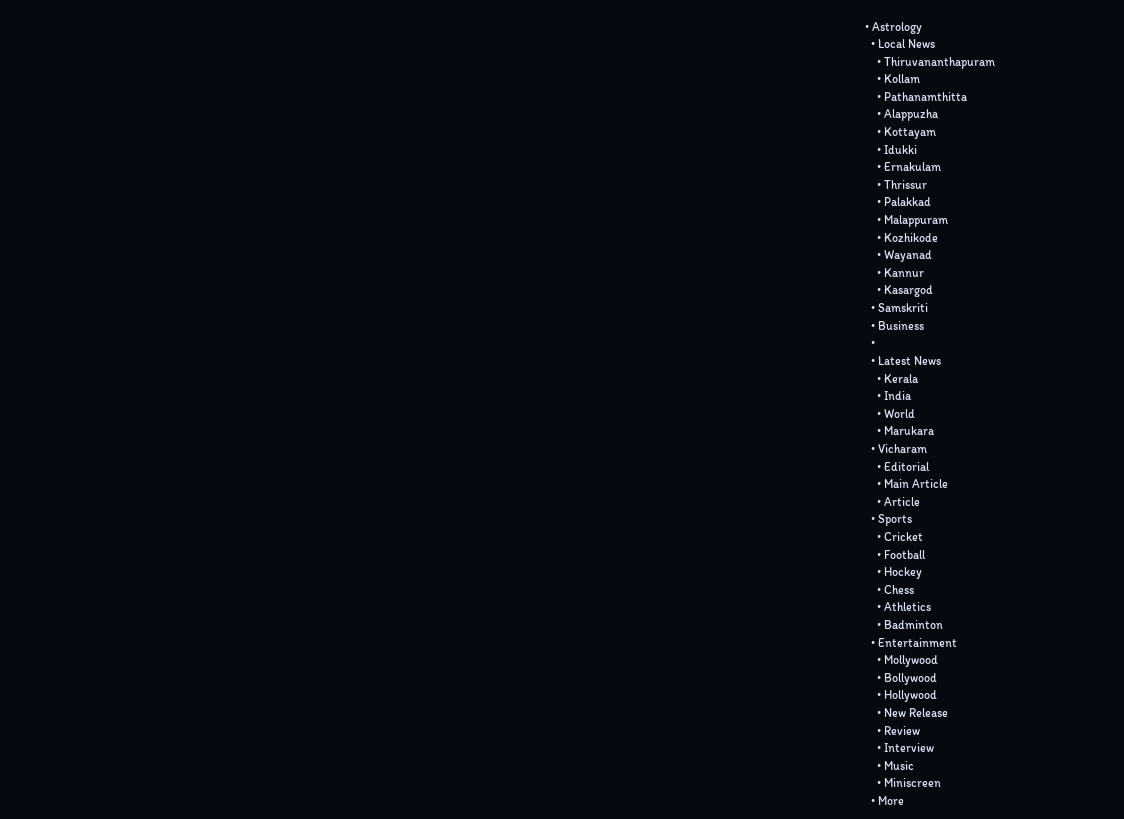• Astrology
  • Local News
    • Thiruvananthapuram
    • Kollam
    • Pathanamthitta
    • Alappuzha
    • Kottayam
    • Idukki
    • Ernakulam
    • Thrissur
    • Palakkad
    • Malappuram
    • Kozhikode
    • Wayanad
    • Kannur
    • Kasargod
  • Samskriti
  • Business
  •
  • Latest News
    • Kerala
    • India
    • World
    • Marukara
  • Vicharam
    • Editorial
    • Main Article
    • Article
  • Sports
    • Cricket
    • Football
    • Hockey
    • Chess
    • Athletics
    • Badminton
  • Entertainment
    • Mollywood
    • Bollywood
    • Hollywood
    • New Release
    • Review
    • Interview
    • Music
    • Miniscreen
  • More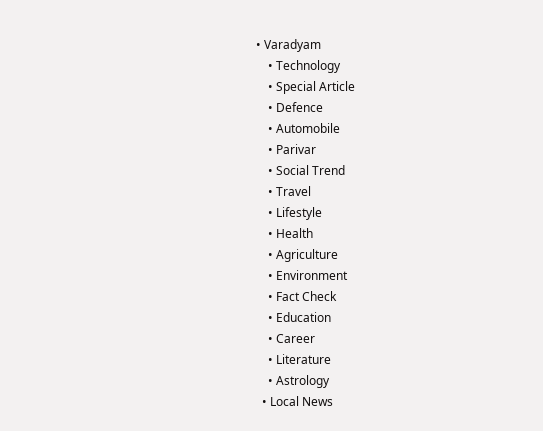• Varadyam
    • Technology
    • Special Article
    • Defence
    • Automobile
    • Parivar
    • Social Trend
    • Travel
    • Lifestyle
    • Health
    • Agriculture
    • Environment
    • Fact Check
    • Education
    • Career
    • Literature
    • Astrology
  • Local News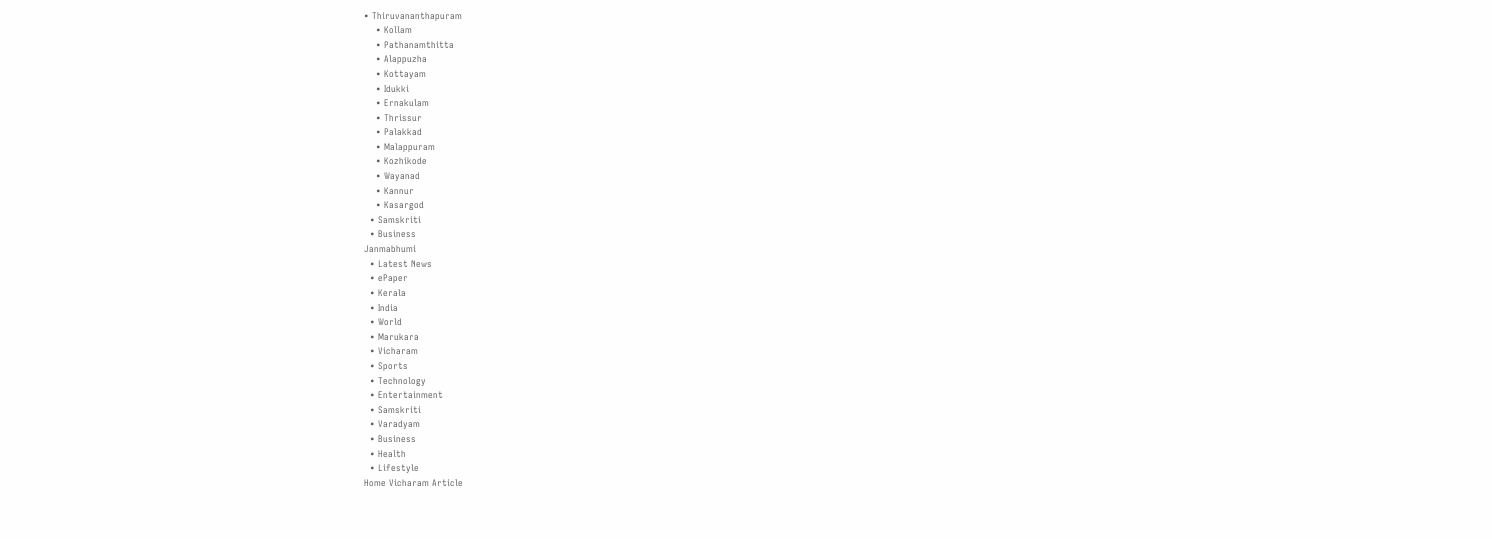• Thiruvananthapuram
    • Kollam
    • Pathanamthitta
    • Alappuzha
    • Kottayam
    • Idukki
    • Ernakulam
    • Thrissur
    • Palakkad
    • Malappuram
    • Kozhikode
    • Wayanad
    • Kannur
    • Kasargod
  • Samskriti
  • Business
Janmabhumi
  • Latest News
  • ePaper
  • Kerala
  • India
  • World
  • Marukara
  • Vicharam
  • Sports
  • Technology
  • Entertainment
  • Samskriti
  • Varadyam
  • Business
  • Health
  • Lifestyle
Home Vicharam Article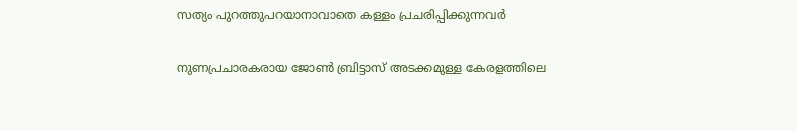സത്യം പുറത്തുപറയാനാവാതെ കള്ളം പ്രചരിപ്പിക്കുന്നവര്‍

നുണപ്രചാരകരായ ജോണ്‍ ബ്രിട്ടാസ് അടക്കമുള്ള കേരളത്തിലെ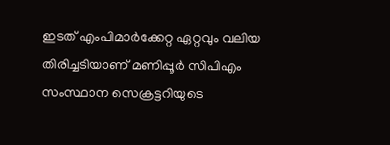ഇടത് എംപിമാര്‍ക്കേറ്റ ഏറ്റവും വലിയ തിരിച്ചടിയാണ് മണിപ്പൂര്‍ സിപിഎം സംസ്ഥാന സെക്രട്ടറിയുടെ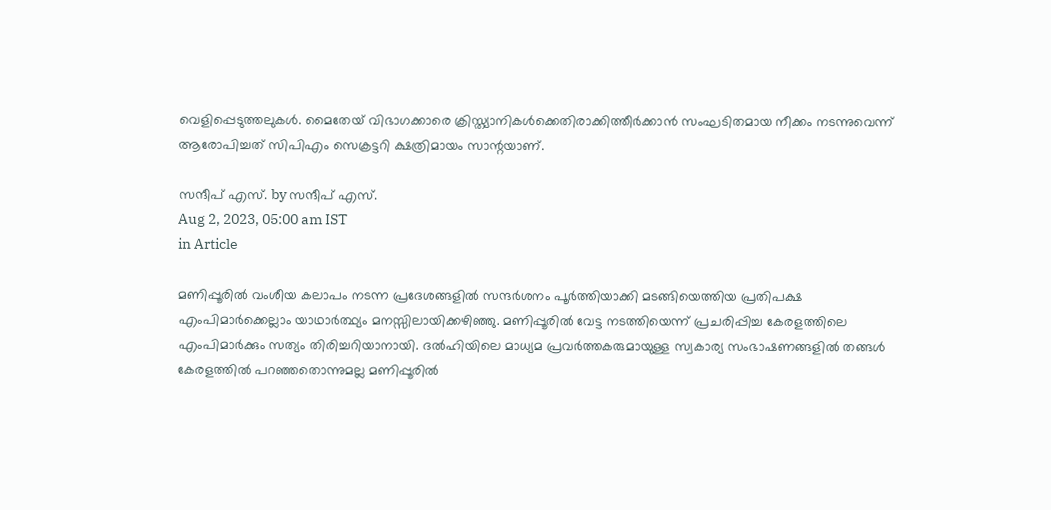വെളിപ്പെടുത്തലുകള്‍. മൈതേയ് വിഭാഗക്കാരെ ക്രിസ്ത്യാനികള്‍ക്കെതിരാക്കിത്തീര്‍ക്കാന്‍ സംഘടിതമായ നീക്കം നടന്നുവെന്ന് ആരോപിച്ചത് സിപിഎം സെക്രട്ടറി ക്ഷത്രിമായം സാന്റയാണ്.

സന്ദീപ്‌ എസ്. by സന്ദീപ്‌ എസ്.
Aug 2, 2023, 05:00 am IST
in Article

മണിപ്പൂരില്‍ വംശീയ കലാപം നടന്ന പ്രദേശങ്ങളില്‍ സന്ദര്‍ശനം പൂര്‍ത്തിയാക്കി മടങ്ങിയെത്തിയ പ്രതിപക്ഷ എംപിമാര്‍ക്കെല്ലാം യാഥാര്‍ത്ഥ്യം മനസ്സിലായിക്കഴിഞ്ഞു. മണിപ്പൂരില്‍ വേട്ട നടത്തിയെന്ന് പ്രചരിപ്പിച്ച കേരളത്തിലെ എംപിമാര്‍ക്കും സത്യം തിരിച്ചറിയാനായി. ദല്‍ഹിയിലെ മാധ്യമ പ്രവര്‍ത്തകരുമായുള്ള സ്വകാര്യ സംഭാഷണങ്ങളില്‍ തങ്ങള്‍ കേരളത്തില്‍ പറഞ്ഞതൊന്നുമല്ല മണിപ്പൂരില്‍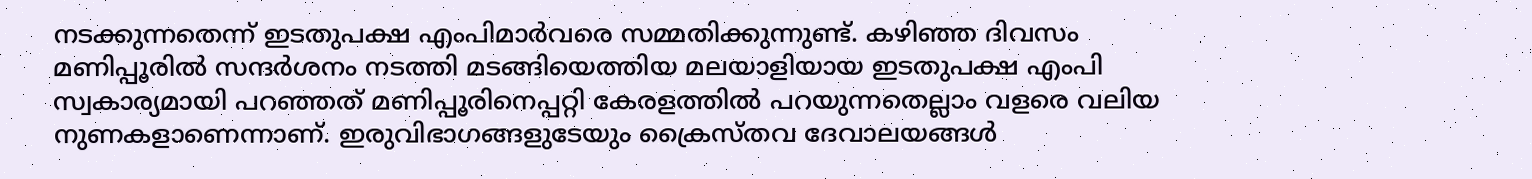നടക്കുന്നതെന്ന് ഇടതുപക്ഷ എംപിമാര്‍വരെ സമ്മതിക്കുന്നുണ്ട്. കഴിഞ്ഞ ദിവസം മണിപ്പൂരില്‍ സന്ദര്‍ശനം നടത്തി മടങ്ങിയെത്തിയ മലയാളിയായ ഇടതുപക്ഷ എംപി സ്വകാര്യമായി പറഞ്ഞത് മണിപ്പൂരിനെപ്പറ്റി കേരളത്തില്‍ പറയുന്നതെല്ലാം വളരെ വലിയ നുണകളാണെന്നാണ്. ഇരുവിഭാഗങ്ങളുടേയും ക്രൈസ്തവ ദേവാലയങ്ങള്‍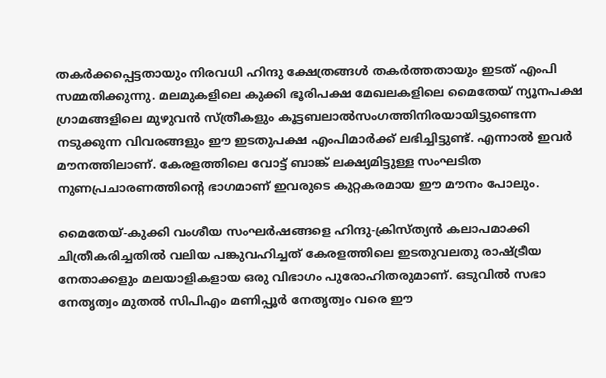തകര്‍ക്കപ്പെട്ടതായും നിരവധി ഹിന്ദു ക്ഷേത്രങ്ങള്‍ തകര്‍ത്തതായും ഇടത് എംപി സമ്മതിക്കുന്നു. മലമുകളിലെ കുക്കി ഭൂരിപക്ഷ മേഖലകളിലെ മൈതേയ് ന്യൂനപക്ഷ ഗ്രാമങ്ങളിലെ മുഴുവന്‍ സ്ത്രീകളും കൂട്ടബലാല്‍സംഗത്തിനിരയായിട്ടുണ്ടെന്ന നടുക്കുന്ന വിവരങ്ങളും ഈ ഇടതുപക്ഷ എംപിമാര്‍ക്ക് ലഭിച്ചിട്ടുണ്ട്. എന്നാല്‍ ഇവര്‍ മൗനത്തിലാണ്. കേരളത്തിലെ വോട്ട് ബാങ്ക് ലക്ഷ്യമിട്ടുള്ള സംഘടിത നുണപ്രചാരണത്തിന്റെ ഭാഗമാണ് ഇവരുടെ കുറ്റകരമായ ഈ മൗനം പോലും.

മൈതേയ്-കുക്കി വംശീയ സംഘര്‍ഷങ്ങളെ ഹിന്ദു-ക്രിസ്ത്യന്‍ കലാപമാക്കി ചിത്രീകരിച്ചതില്‍ വലിയ പങ്കുവഹിച്ചത് കേരളത്തിലെ ഇടതുവലതു രാഷ്‌ട്രീയ നേതാക്കളും മലയാളികളായ ഒരു വിഭാഗം പുരോഹിതരുമാണ്. ഒടുവില്‍ സഭാ നേതൃത്വം മുതല്‍ സിപിഎം മണിപ്പൂര്‍ നേതൃത്വം വരെ ഈ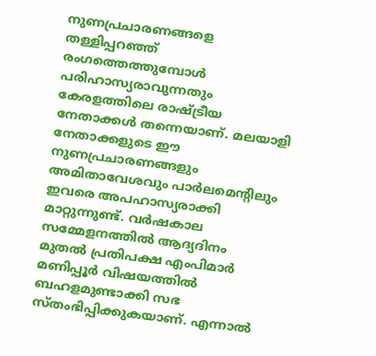നുണപ്രചാരണങ്ങളെ തള്ളിപ്പറഞ്ഞ് രംഗത്തെത്തുമ്പോള്‍ പരിഹാസ്യരാവുന്നതും കേരളത്തിലെ രാഷ്‌ട്രീയ നേതാക്കള്‍ തന്നെയാണ്. മലയാളി നേതാക്കളുടെ ഈ നുണപ്രചാരണങ്ങളും അമിതാവേശവും പാര്‍ലമെന്റിലും ഇവരെ അപഹാസ്യരാക്കി മാറ്റുന്നുണ്ട്. വര്‍ഷകാല സമ്മേളനത്തില്‍ ആദ്യദിനം മുതല്‍ പ്രതിപക്ഷ എംപിമാര്‍ മണിപ്പൂര്‍ വിഷയത്തില്‍ ബഹളമുണ്ടാക്കി സഭ സ്തംഭിപ്പിക്കുകയാണ്. എന്നാല്‍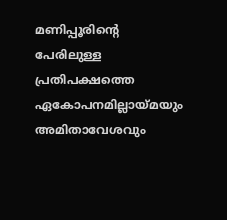മണിപ്പൂരിന്റെ പേരിലുള്ള പ്രതിപക്ഷത്തെ ഏകോപനമില്ലായ്‌മയും അമിതാവേശവും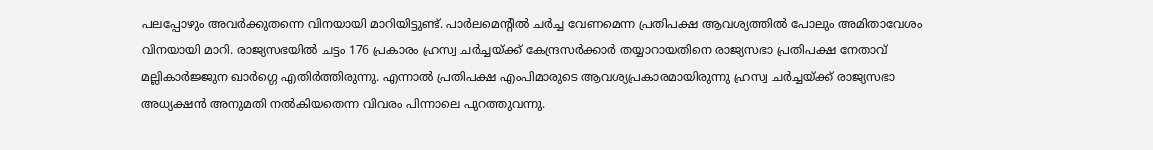പലപ്പോഴും അവര്‍ക്കുതന്നെ വിനയായി മാറിയിട്ടുണ്ട്. പാര്‍ലമെന്റില്‍ ചര്‍ച്ച വേണമെന്ന പ്രതിപക്ഷ ആവശ്യത്തില്‍ പോലും അമിതാവേശം വിനയായി മാറി. രാജ്യസഭയില്‍ ചട്ടം 176 പ്രകാരം ഹ്രസ്വ ചര്‍ച്ചയ്‌ക്ക് കേന്ദ്രസര്‍ക്കാര്‍ തയ്യാറായതിനെ രാജ്യസഭാ പ്രതിപക്ഷ നേതാവ് മല്ലികാര്‍ജ്ജുന ഖാര്‍ഗ്ഗെ എതിര്‍ത്തിരുന്നു. എന്നാല്‍ പ്രതിപക്ഷ എംപിമാരുടെ ആവശ്യപ്രകാരമായിരുന്നു ഹ്രസ്വ ചര്‍ച്ചയ്‌ക്ക് രാജ്യസഭാ അധ്യക്ഷന്‍ അനുമതി നല്‍കിയതെന്ന വിവരം പിന്നാലെ പുറത്തുവന്നു.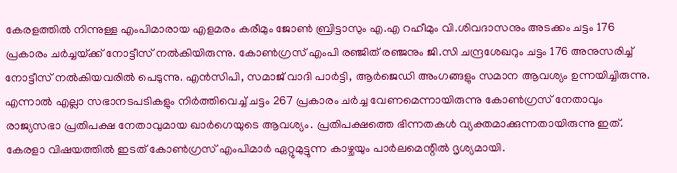കേരളത്തില്‍ നിന്നുള്ള എംപിമാരായ എളമരം കരീമും ജോണ്‍ ബ്രിട്ടാസും എ.എ റഹീമും വി.ശിവദാസനും അടക്കം ചട്ടം 176 പ്രകാരം ചര്‍ച്ചയ്‌ക്ക് നോട്ടീസ് നല്‍കിയിരുന്നു. കോണ്‍ഗ്രസ് എംപി രഞ്ജിത് രഞ്ജനും ജി.സി ചന്ദ്രശേഖറും ചട്ടം 176 അനുസരിച്ച് നോട്ടീസ് നല്‍കിയവരില്‍ പെടുന്നു. എന്‍സിപി, സമാജ് വാദി പാര്‍ട്ടി, ആര്‍ജെഡി അംഗങ്ങളും സമാന ആവശ്യം ഉന്നയിച്ചിരുന്നു. എന്നാല്‍ എല്ലാ സഭാനടപടികളും നിര്‍ത്തിവെച്ച് ചട്ടം 267 പ്രകാരം ചര്‍ച്ച വേണമെന്നായിരുന്നു കോണ്‍ഗ്രസ് നേതാവും രാജ്യസഭാ പ്രതിപക്ഷ നേതാവുമായ ഖാര്‍ഗെയുടെ ആവശ്യം. പ്രതിപക്ഷത്തെ ഭിന്നതകള്‍ വ്യക്തമാക്കുന്നതായിരുന്നു ഇത്. കേരളാ വിഷയത്തില്‍ ഇടത് കോണ്‍ഗ്രസ് എംപിമാര്‍ ഏറ്റുമുട്ടുന്ന കാഴ്ചയും പാര്‍ലമെന്റില്‍ ദൃശ്യമായി.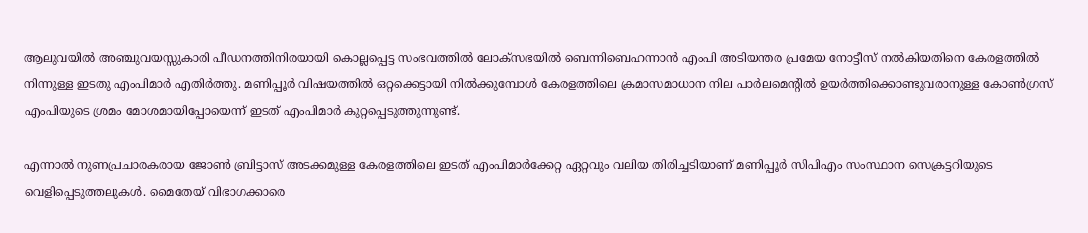ആലുവയില്‍ അഞ്ചുവയസ്സുകാരി പീഡനത്തിനിരയായി കൊല്ലപ്പെട്ട സംഭവത്തില്‍ ലോക്‌സഭയില്‍ ബെന്നിബെഹന്നാന്‍ എംപി അടിയന്തര പ്രമേയ നോട്ടീസ് നല്‍കിയതിനെ കേരളത്തില്‍ നിന്നുള്ള ഇടതു എംപിമാര്‍ എതിര്‍ത്തു. മണിപ്പൂര്‍ വിഷയത്തില്‍ ഒറ്റക്കെട്ടായി നില്‍ക്കുമ്പോള്‍ കേരളത്തിലെ ക്രമാസമാധാന നില പാര്‍ലമെന്റില്‍ ഉയര്‍ത്തിക്കൊണ്ടുവരാനുള്ള കോണ്‍ഗ്രസ് എംപിയുടെ ശ്രമം മോശമായിപ്പോയെന്ന് ഇടത് എംപിമാര്‍ കുറ്റപ്പെടുത്തുന്നുണ്ട്.

എന്നാല്‍ നുണപ്രചാരകരായ ജോണ്‍ ബ്രിട്ടാസ് അടക്കമുള്ള കേരളത്തിലെ ഇടത് എംപിമാര്‍ക്കേറ്റ ഏറ്റവും വലിയ തിരിച്ചടിയാണ് മണിപ്പൂര്‍ സിപിഎം സംസ്ഥാന സെക്രട്ടറിയുടെ വെളിപ്പെടുത്തലുകള്‍. മൈതേയ് വിഭാഗക്കാരെ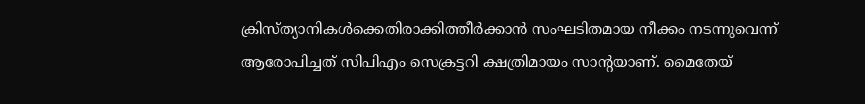ക്രിസ്ത്യാനികള്‍ക്കെതിരാക്കിത്തീര്‍ക്കാന്‍ സംഘടിതമായ നീക്കം നടന്നുവെന്ന് ആരോപിച്ചത് സിപിഎം സെക്രട്ടറി ക്ഷത്രിമായം സാന്റയാണ്. മൈതേയ്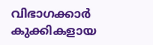വിഭാഗക്കാര്‍ കുക്കികളായ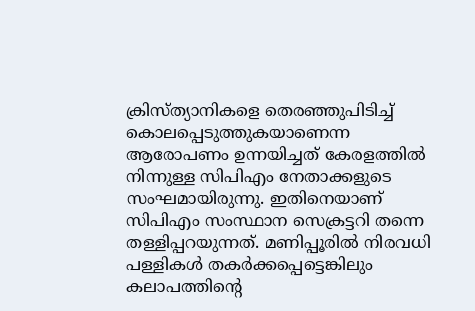ക്രിസ്ത്യാനികളെ തെരഞ്ഞുപിടിച്ച് കൊലപ്പെടുത്തുകയാണെന്ന ആരോപണം ഉന്നയിച്ചത് കേരളത്തില്‍ നിന്നുള്ള സിപിഎം നേതാക്കളുടെ സംഘമായിരുന്നു. ഇതിനെയാണ് സിപിഎം സംസ്ഥാന സെക്രട്ടറി തന്നെ തള്ളിപ്പറയുന്നത്. മണിപ്പൂരില്‍ നിരവധി പള്ളികള്‍ തകര്‍ക്കപ്പെട്ടെങ്കിലും കലാപത്തിന്റെ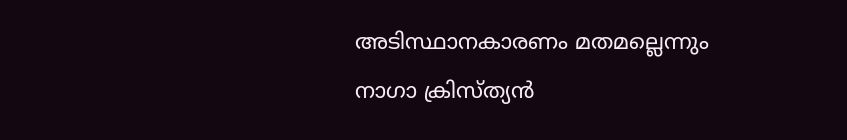അടിസ്ഥാനകാരണം മതമല്ലെന്നും നാഗാ ക്രിസ്ത്യന്‍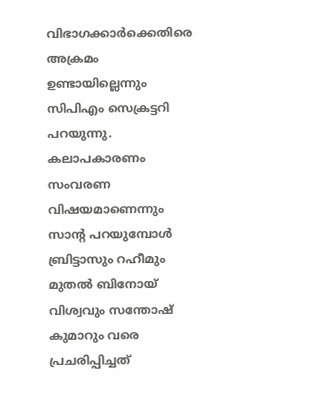വിഭാഗക്കാര്‍ക്കെതിരെ അക്രമം ഉണ്ടായില്ലെന്നും സിപിഎം സെക്രട്ടറി പറയുന്നു. കലാപകാരണം സംവരണ വിഷയമാണെന്നും സാന്റ പറയുമ്പോള്‍ ബ്രിട്ടാസും റഹീമും മുതല്‍ ബിനോയ് വിശ്വവും സന്തോഷ് കുമാറും വരെ പ്രചരിപ്പിച്ചത്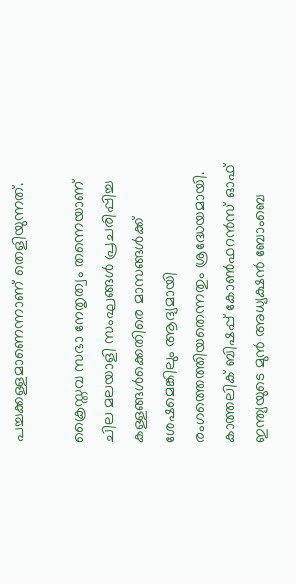പച്ചക്കള്ളമാണെന്നാണ് തെളിയുന്നത്.

ക്രൈസ്തവ സഭാ നേതൃത്വം തന്നെയാണ് ചില മലയാളി സംഘങ്ങള്‍ പ്രചരിപ്പിച്ച കള്ളങ്ങള്‍ക്കെതിരെ മാസങ്ങള്‍ക്ക് ശേഷമെങ്കിലും ആദ്യമായി രംഗത്തെത്തിയതെന്നതും ശ്രദ്ധേയമായി. കാത്തലിക് ബിഷപ്പ് കോണ്‍ഫറന്‍സ് ഓഫ് ഇന്ത്യയുടെ മുന്‍ അധ്യക്ഷന്‍ ബോംബെ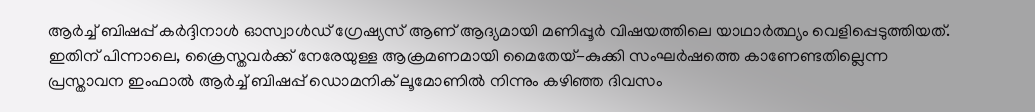ആര്‍ച്ച് ബിഷപ്പ് കര്‍ദ്ദിനാള്‍ ഓസ്വാള്‍ഡ് ഗ്രേഷ്യസ് ആണ് ആദ്യമായി മണിപ്പൂര്‍ വിഷയത്തിലെ യാഥാര്‍ത്ഥ്യം വെളിപ്പെടുത്തിയത്. ഇതിന് പിന്നാലെ, ക്രൈസ്തവര്‍ക്ക് നേരേയുള്ള ആക്രമണമായി മൈതേയ്-കുക്കി സംഘര്‍ഷത്തെ കാണേണ്ടതില്ലെന്ന പ്രസ്താവന ഇംഫാല്‍ ആര്‍ച്ച് ബിഷപ്പ് ഡൊമനിക് ലൂമോണില്‍ നിന്നും കഴിഞ്ഞ ദിവസം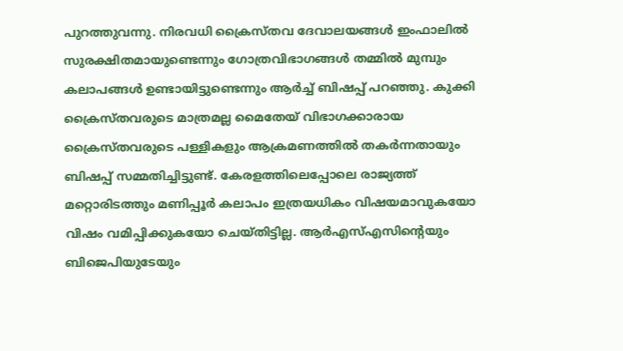പുറത്തുവന്നു. നിരവധി ക്രൈസ്തവ ദേവാലയങ്ങള്‍ ഇംഫാലില്‍ സുരക്ഷിതമായുണ്ടെന്നും ഗോത്രവിഭാഗങ്ങള്‍ തമ്മില്‍ മുമ്പും കലാപങ്ങള്‍ ഉണ്ടായിട്ടുണ്ടെന്നും ആര്‍ച്ച് ബിഷപ്പ് പറഞ്ഞു. കുക്കി ക്രൈസ്തവരുടെ മാത്രമല്ല മൈതേയ് വിഭാഗക്കാരായ ക്രൈസ്തവരുടെ പള്ളികളും ആക്രമണത്തില്‍ തകര്‍ന്നതായും ബിഷപ്പ് സമ്മതിച്ചിട്ടുണ്ട്. കേരളത്തിലെപ്പോലെ രാജ്യത്ത് മറ്റൊരിടത്തും മണിപ്പൂര്‍ കലാപം ഇത്രയധികം വിഷയമാവുകയോ വിഷം വമിപ്പിക്കുകയോ ചെയ്തിട്ടില്ല. ആര്‍എസ്എസിന്റെയും ബിജെപിയുടേയും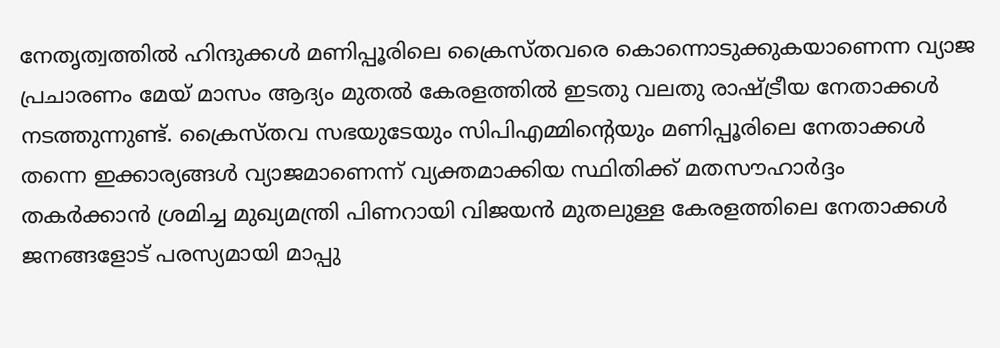നേതൃത്വത്തില്‍ ഹിന്ദുക്കള്‍ മണിപ്പൂരിലെ ക്രൈസ്തവരെ കൊന്നൊടുക്കുകയാണെന്ന വ്യാജ പ്രചാരണം മേയ് മാസം ആദ്യം മുതല്‍ കേരളത്തില്‍ ഇടതു വലതു രാഷ്‌ട്രീയ നേതാക്കള്‍ നടത്തുന്നുണ്ട്. ക്രൈസ്തവ സഭയുടേയും സിപിഎമ്മിന്റെയും മണിപ്പൂരിലെ നേതാക്കള്‍ തന്നെ ഇക്കാര്യങ്ങള്‍ വ്യാജമാണെന്ന് വ്യക്തമാക്കിയ സ്ഥിതിക്ക് മതസൗഹാര്‍ദ്ദം തകര്‍ക്കാന്‍ ശ്രമിച്ച മുഖ്യമന്ത്രി പിണറായി വിജയന്‍ മുതലുള്ള കേരളത്തിലെ നേതാക്കള്‍ ജനങ്ങളോട് പരസ്യമായി മാപ്പു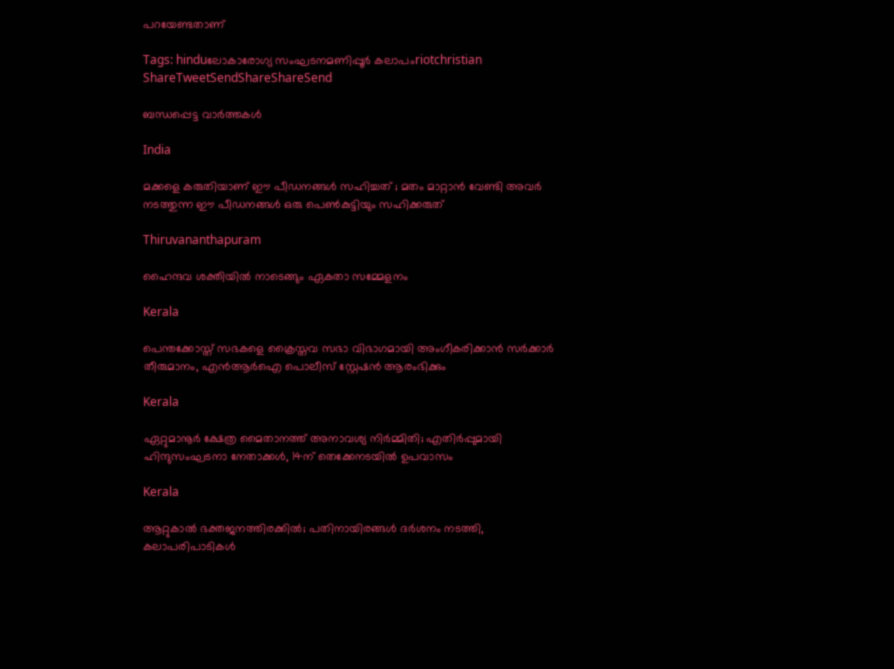പറയേണ്ടതാണ്

Tags: hinduലോകാരോഗ്യ സംഘടനമണിപ്പൂര്‍ കലാപംriotchristian
ShareTweetSendShareShareSend

ബന്ധപ്പെട്ട വാര്‍ത്തകള്‍

India

മക്കളെ കരുതിയാണ് ഈ പീഡനങ്ങൾ സഹിച്ചത് ; മതം മാറ്റാൻ വേണ്ടി അവർ നടത്തുന്ന ഈ പീഡനങ്ങൾ ഒരു പെൺകുട്ടിയും സഹിക്കരുത്

Thiruvananthapuram

ഹൈന്ദവ ശക്തിയില്‍ നാടെങ്ങും ഏകതാ സമ്മേളനം

Kerala

പെന്തക്കോസ്ത് സഭകളെ ക്രൈസ്തവ സഭാ വിഭാഗമായി അംഗീകരിക്കാന്‍ സര്‍ക്കാര്‍ തീരുമാനം, എന്‍ആര്‍ഐ പൊലീസ് സ്റ്റേഷന്‍ ആരംഭിക്കും

Kerala

ഏറ്റുമാനൂര്‍ ക്ഷേത്ര മൈതാനത്ത് അനാവശ്യ നിര്‍മ്മിതി; എതിർപ്പുമായി ഹിന്ദുസംഘടനാ നേതാക്കള്‍, 14ന് തെക്കേനടയില്‍ ഉപവാസം

Kerala

ആറ്റുകാല്‍ ഭക്തജനത്തിരക്കില്‍; പതിനായിരങ്ങള്‍ ദര്‍ശനം നടത്തി, കലാപരിപാടികള്‍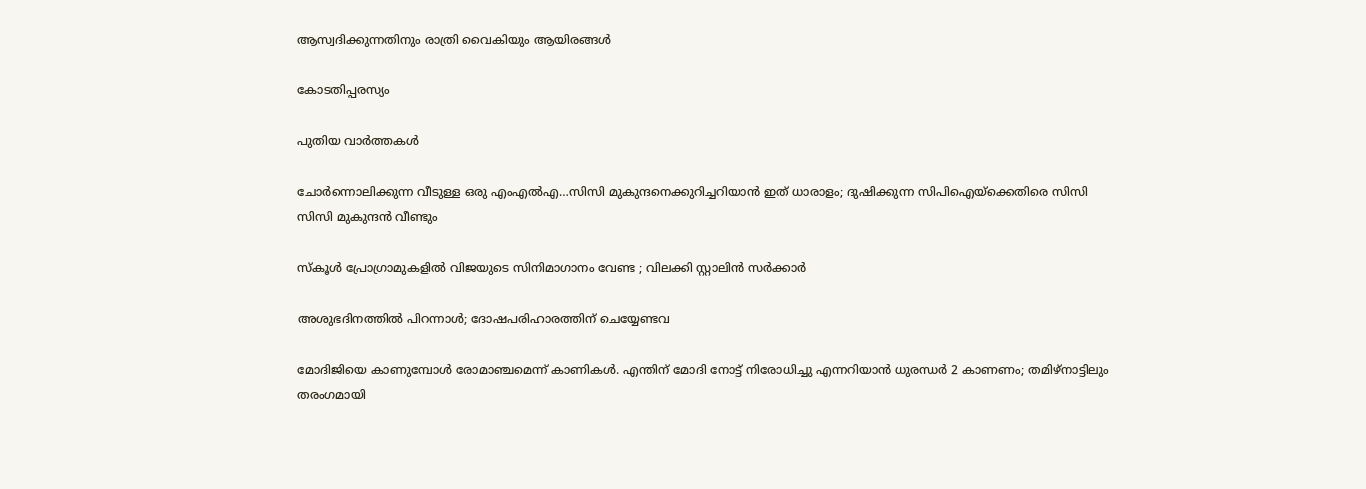ആസ്വദിക്കുന്നതിനും രാത്രി വൈകിയും ആയിരങ്ങൾ

കോടതിപ്പരസ്യം

പുതിയ വാര്‍ത്തകള്‍

ചോര്‍ന്നൊലിക്കുന്ന വീടുള്ള ഒരു എംഎല്‍എ…സിസി മുകുന്ദനെക്കുറിച്ചറിയാന്‍ ഇത് ധാരാളം; ദുഷിക്കുന്ന സിപിഐയ്‌ക്കെതിരെ സിസി സിസി മുകുന്ദന്‍ വീണ്ടും

സ്കൂൾ പ്രോഗ്രാമുകളിൽ വിജയുടെ സിനിമാഗാനം വേണ്ട ; വിലക്കി സ്റ്റാലിൻ സർക്കാർ

അശുഭദിനത്തിൽ പിറന്നാൾ; ദോഷപരിഹാരത്തിന് ചെയ്യേണ്ടവ

മോദിജിയെ കാണുമ്പോള്‍ രോമാഞ്ചമെന്ന് കാണികള്‍. എന്തിന് മോദി നോട്ട് നിരോധിച്ചു എന്നറിയാന്‍ ധുരന്ധര്‍ 2 കാണണം; തമിഴ്നാട്ടിലും തരംഗമായി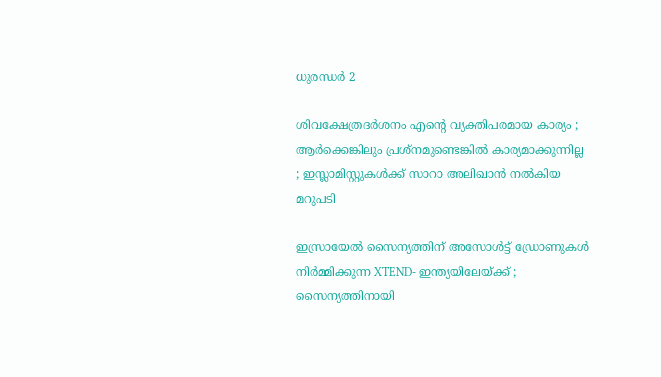ധുരന്ധര്‍ 2

ശിവക്ഷേത്രദർശനം എന്റെ വ്യക്തിപരമായ കാര്യം ; ആർക്കെങ്കിലും പ്രശ്‌നമുണ്ടെങ്കിൽ കാര്യമാക്കുന്നില്ല ; ഇസ്ലാമിസ്റ്റുകൾക്ക് സാറാ അലിഖാൻ നൽകിയ മറുപടി

ഇസ്രായേൽ സൈന്യത്തിന് അസോൾട്ട് ഡ്രോണുകൾ നിർമ്മിക്കുന്ന XTEND- ഇന്ത്യയിലേയ്‌ക്ക് ; സൈന്യത്തിനായി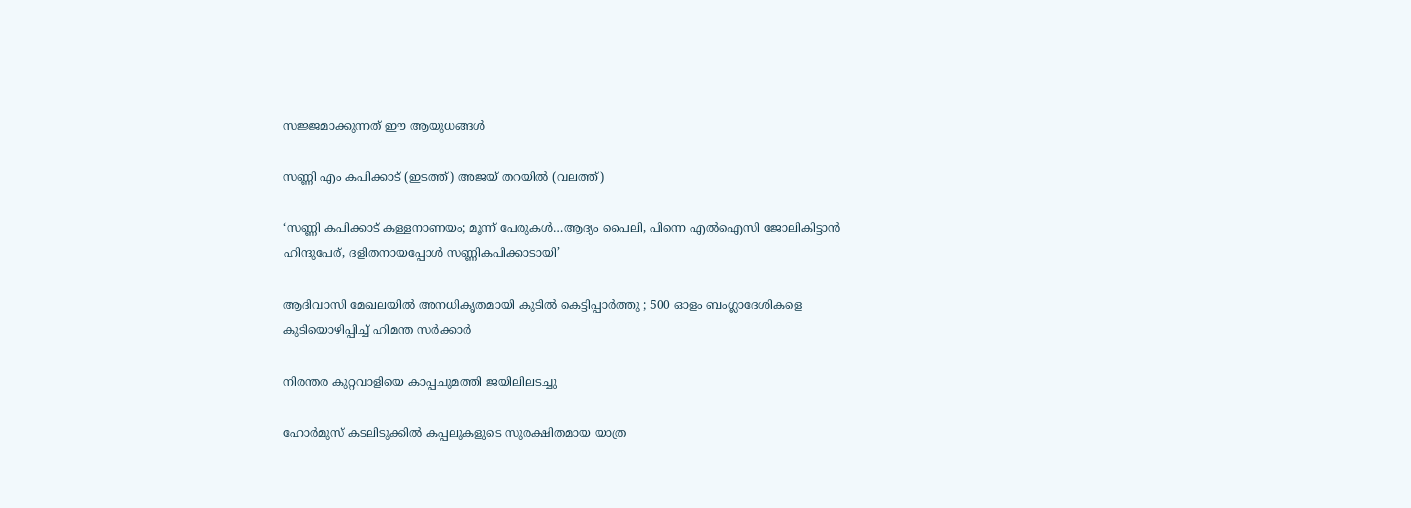സജ്ജമാക്കുന്നത് ഈ ആയുധങ്ങൾ

സണ്ണി എം കപിക്കാട് (ഇടത്ത്) അജയ് തറയില്‍ (വലത്ത്)

‘സണ്ണി കപിക്കാട് കള്ളനാണയം; മൂന്ന് പേരുകള്‍…ആദ്യം പൈലി, പിന്നെ എല്‍ഐസി ജോലികിട്ടാന്‍ ഹിന്ദുപേര്, ദളിതനായപ്പോള്‍ സണ്ണികപിക്കാടായി’

ആദിവാസി മേഖലയിൽ അനധികൃതമായി കുടിൽ കെട്ടിപ്പാർത്തു ; 500 ഓളം ബംഗ്ലാദേശികളെ കുടിയൊഴിപ്പിച്ച് ഹിമന്ത സർക്കാർ

നിരന്തര കുറ്റവാളിയെ കാപ്പചുമത്തി ജയിലിലടച്ചു

ഹോർമുസ് കടലിടുക്കിൽ കപ്പലുകളുടെ സുരക്ഷിതമായ യാത്ര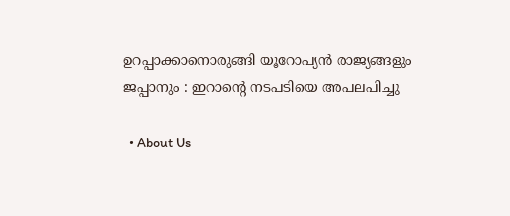ഉറപ്പാക്കാനൊരുങ്ങി യൂറോപ്യൻ രാജ്യങ്ങളും ജപ്പാനും : ഇറാന്റെ നടപടിയെ അപലപിച്ചു

  • About Us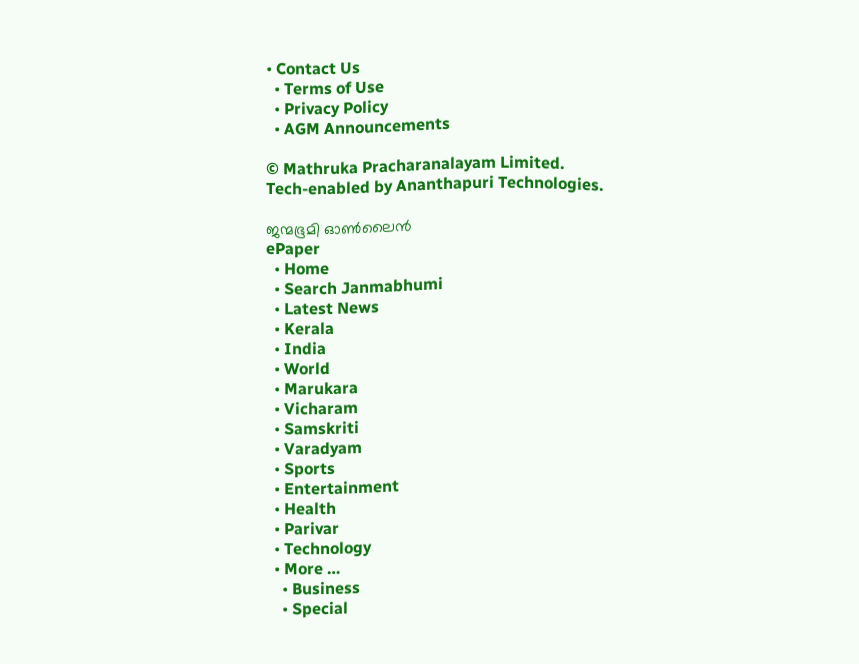• Contact Us
  • Terms of Use
  • Privacy Policy
  • AGM Announcements

© Mathruka Pracharanalayam Limited.
Tech-enabled by Ananthapuri Technologies.

ജന്മഭൂമി ഓണ്‍ലൈന്‍
ePaper
  • Home
  • Search Janmabhumi
  • Latest News
  • Kerala
  • India
  • World
  • Marukara
  • Vicharam
  • Samskriti
  • Varadyam
  • Sports
  • Entertainment
  • Health
  • Parivar
  • Technology
  • More …
    • Business
    • Special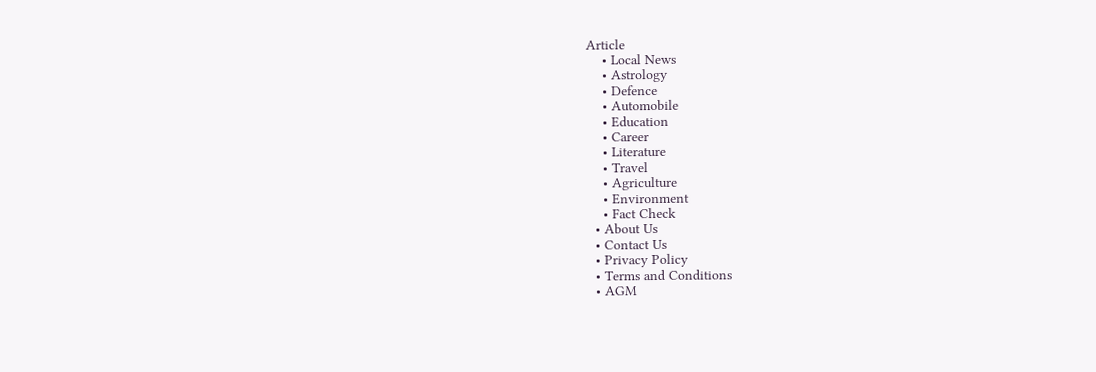Article
    • Local News
    • Astrology
    • Defence
    • Automobile
    • Education
    • Career
    • Literature
    • Travel
    • Agriculture
    • Environment
    • Fact Check
  • About Us
  • Contact Us
  • Privacy Policy
  • Terms and Conditions
  • AGM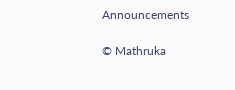Announcements

© Mathruka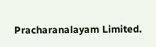Pracharanalayam Limited.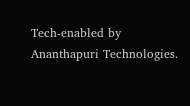Tech-enabled by Ananthapuri Technologies.